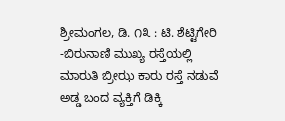ಶ್ರೀಮಂಗಲ, ಡಿ. ೧೩ : ಟಿ. ಶೆಟ್ಟಿಗೇರಿ -ಬಿರುನಾಣಿ ಮುಖ್ಯ ರಸ್ತೆಯಲ್ಲಿ ಮಾರುತಿ ಬ್ರೀಝ ಕಾರು ರಸ್ತೆ ನಡುವೆ ಅಡ್ಡ ಬಂದ ವ್ಯಕ್ತಿಗೆ ಡಿಕ್ಕಿ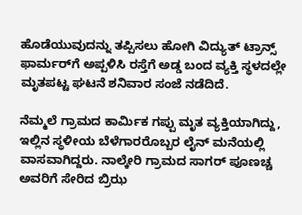ಹೊಡೆಯುವುದನ್ನು ತಪ್ಪಿಸಲು ಹೋಗಿ ವಿದ್ಯುತ್ ಟ್ರಾನ್ಸ್ ಫಾರ್ಮರ್‌ಗೆ ಅಪ್ಪಳಿಸಿ ರಸ್ತೆಗೆ ಅಡ್ಡ ಬಂದ ವ್ಯಕ್ತಿ ಸ್ಥಳದಲ್ಲೇ ಮೃತಪಟ್ಟ ಘಟನೆ ಶನಿವಾರ ಸಂಜೆ ನಡೆದಿದೆ.

ನೆಮ್ಮಲೆ ಗ್ರಾಮದ ಕಾರ್ಮಿಕ ಗಪ್ಪು ಮೃತ ವ್ಯಕ್ತಿಯಾಗಿದ್ದು, ಇಲ್ಲಿನ ಸ್ಥಳೀಯ ಬೆಳೆಗಾರರೊಬ್ಬರ ಲೈನ್ ಮನೆಯಲ್ಲಿ ವಾಸವಾಗಿದ್ದರು. ನಾಲ್ಕೇರಿ ಗ್ರಾಮದ ಸಾಗರ್ ಪೂಣಚ್ಚ ಅವರಿಗೆ ಸೇರಿದ ಬ್ರಿಝ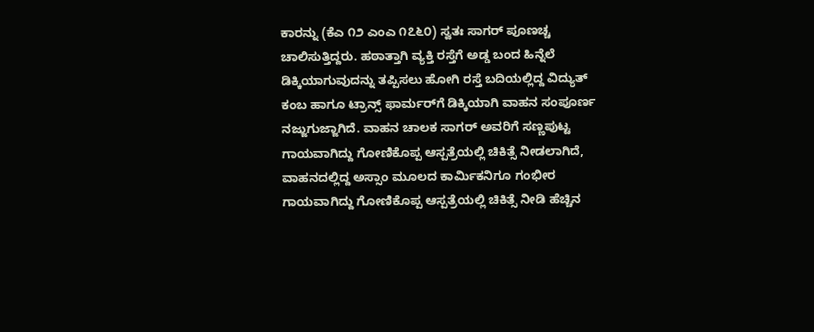ಕಾರನ್ನು (ಕೆಎ ೧೨ ಎಂಎ ೧೭೬೦) ಸ್ವತಃ ಸಾಗರ್ ಪೂಣಚ್ಚ ಚಾಲಿಸುತ್ತಿದ್ದರು. ಹಠಾತ್ತಾಗಿ ವ್ಯಕ್ತಿ ರಸ್ತೆಗೆ ಅಡ್ಡ ಬಂದ ಹಿನ್ನೆಲೆ ಡಿಕ್ಕಿಯಾಗುವುದನ್ನು ತಪ್ಪಿಸಲು ಹೋಗಿ ರಸ್ತೆ ಬದಿಯಲ್ಲಿದ್ದ ವಿದ್ಯುತ್ ಕಂಬ ಹಾಗೂ ಟ್ರಾನ್ಸ್ ಫಾರ್ಮರ್‌ಗೆ ಡಿಕ್ಕಿಯಾಗಿ ವಾಹನ ಸಂಪೂರ್ಣ ನಜ್ಜುಗುಜ್ಜಾಗಿದೆ. ವಾಹನ ಚಾಲಕ ಸಾಗರ್ ಅವರಿಗೆ ಸಣ್ಣಪುಟ್ಟ ಗಾಯವಾಗಿದ್ದು ಗೋಣಿಕೊಪ್ಪ ಆಸ್ಪತ್ರೆಯಲ್ಲಿ ಚಿಕಿತ್ಸೆ ನೀಡಲಾಗಿದೆ, ವಾಹನದಲ್ಲಿದ್ದ ಅಸ್ಸಾಂ ಮೂಲದ ಕಾರ್ಮಿಕನಿಗೂ ಗಂಭೀರ ಗಾಯವಾಗಿದ್ದು ಗೋಣಿಕೊಪ್ಪ ಆಸ್ಪತ್ರೆಯಲ್ಲಿ ಚಿಕಿತ್ಸೆ ನೀಡಿ ಹೆಚ್ಚಿನ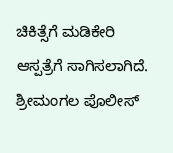ಚಿಕಿತ್ಸೆಗೆ ಮಡಿಕೇರಿ ಆಸ್ಪತ್ರೆಗೆ ಸಾಗಿಸಲಾಗಿದೆ. ಶ್ರೀಮಂಗಲ ಪೊಲೀಸ್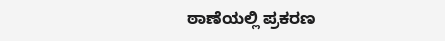ಠಾಣೆಯಲ್ಲಿ ಪ್ರಕರಣ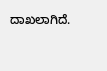ದಾಖಲಾಗಿದೆ.